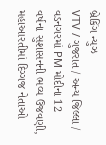બ્રેકિંગ ન્યુઝ
VTV / ગુજરાત / અન્ય જિલ્લા / વડનગરમાં PM મોદીના 12 વર્ષના સુશાસનની ભવ્ય ઉજવણી, મહાઆરતીમાં દિગ્ગજ નેતાઓ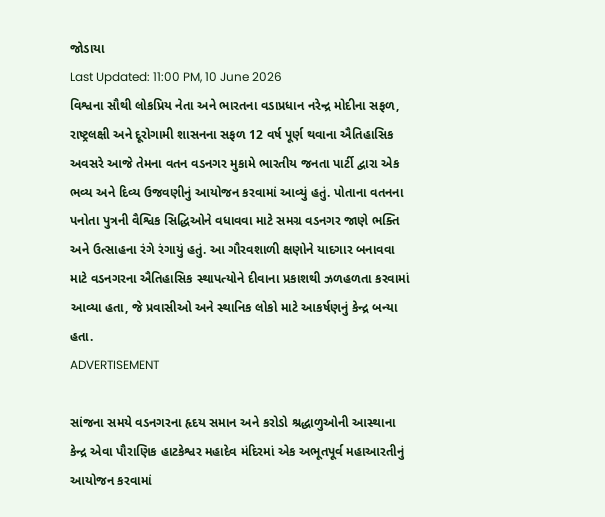જોડાયા
Last Updated: 11:00 PM, 10 June 2026
વિશ્વના સૌથી લોકપ્રિય નેતા અને ભારતના વડાપ્રધાન નરેન્દ્ર મોદીના સફળ, રાષ્ટ્રલક્ષી અને દૂરોગામી શાસનના સફળ 12 વર્ષ પૂર્ણ થવાના ઐતિહાસિક અવસરે આજે તેમના વતન વડનગર મુકામે ભારતીય જનતા પાર્ટી દ્વારા એક ભવ્ય અને દિવ્ય ઉજવણીનું આયોજન કરવામાં આવ્યું હતું. પોતાના વતનના પનોતા પુત્રની વૈશ્વિક સિદ્ધિઓને વધાવવા માટે સમગ્ર વડનગર જાણે ભક્તિ અને ઉત્સાહના રંગે રંગાયું હતું. આ ગૌરવશાળી ક્ષણોને યાદગાર બનાવવા માટે વડનગરના ઐતિહાસિક સ્થાપત્યોને દીવાના પ્રકાશથી ઝળહળતા કરવામાં આવ્યા હતા, જે પ્રવાસીઓ અને સ્થાનિક લોકો માટે આકર્ષણનું કેન્દ્ર બન્યા હતા.
ADVERTISEMENT

સાંજના સમયે વડનગરના હૃદય સમાન અને કરોડો શ્રદ્ધાળુઓની આસ્થાના કેન્દ્ર એવા પૌરાણિક હાટકેશ્વર મહાદેવ મંદિરમાં એક અભૂતપૂર્વ મહાઆરતીનું આયોજન કરવામાં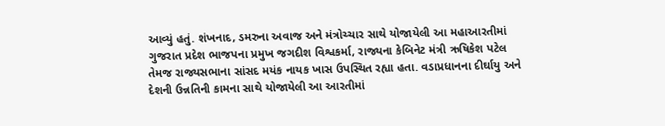આવ્યું હતું. શંખનાદ, ડમરુના અવાજ અને મંત્રોચ્ચાર સાથે યોજાયેલી આ મહાઆરતીમાં ગુજરાત પ્રદેશ ભાજપના પ્રમુખ જગદીશ વિશ્વકર્મા, રાજ્યના કેબિનેટ મંત્રી ઋષિકેશ પટેલ તેમજ રાજ્યસભાના સાંસદ મયંક નાયક ખાસ ઉપસ્થિત રહ્યા હતા. વડાપ્રધાનના દીર્ઘાયુ અને દેશની ઉન્નતિની કામના સાથે યોજાયેલી આ આરતીમાં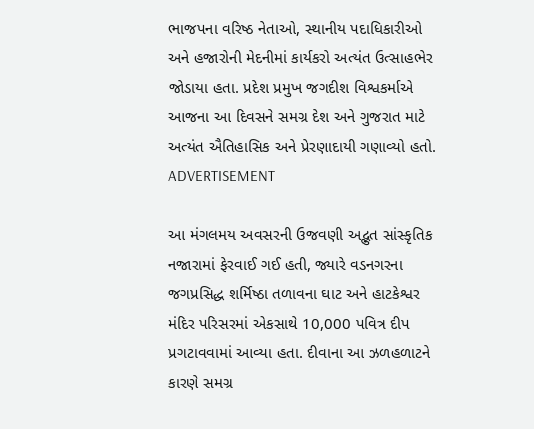ભાજપના વરિષ્ઠ નેતાઓ, સ્થાનીય પદાધિકારીઓ અને હજારોની મેદનીમાં કાર્યકરો અત્યંત ઉત્સાહભેર જોડાયા હતા. પ્રદેશ પ્રમુખ જગદીશ વિશ્વકર્માએ આજના આ દિવસને સમગ્ર દેશ અને ગુજરાત માટે અત્યંત ઐતિહાસિક અને પ્રેરણાદાયી ગણાવ્યો હતો.
ADVERTISEMENT

આ મંગલમય અવસરની ઉજવણી અદ્ભુત સાંસ્કૃતિક નજારામાં ફેરવાઈ ગઈ હતી, જ્યારે વડનગરના જગપ્રસિદ્ધ શર્મિષ્ઠા તળાવના ઘાટ અને હાટકેશ્વર મંદિર પરિસરમાં એકસાથે 10,000 પવિત્ર દીપ પ્રગટાવવામાં આવ્યા હતા. દીવાના આ ઝળહળાટને કારણે સમગ્ર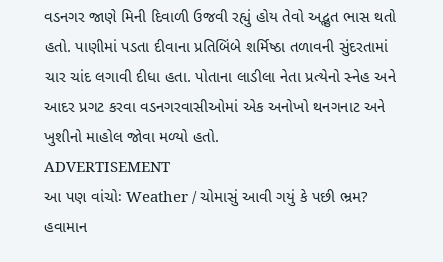વડનગર જાણે મિની દિવાળી ઉજવી રહ્યું હોય તેવો અદ્ભુત ભાસ થતો હતો. પાણીમાં પડતા દીવાના પ્રતિબિંબે શર્મિષ્ઠા તળાવની સુંદરતામાં ચાર ચાંદ લગાવી દીધા હતા. પોતાના લાડીલા નેતા પ્રત્યેનો સ્નેહ અને આદર પ્રગટ કરવા વડનગરવાસીઓમાં એક અનોખો થનગનાટ અને ખુશીનો માહોલ જોવા મળ્યો હતો.
ADVERTISEMENT
આ પણ વાંચોઃ Weather / ચોમાસું આવી ગયું કે પછી ભ્રમ? હવામાન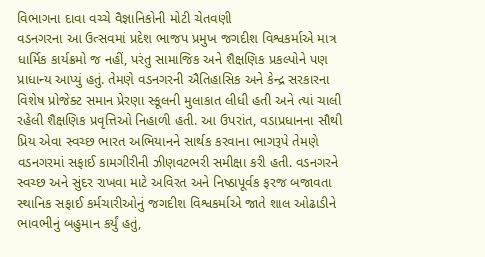વિભાગના દાવા વચ્ચે વૈજ્ઞાનિકોની મોટી ચેતવણી
વડનગરના આ ઉત્સવમાં પ્રદેશ ભાજપ પ્રમુખ જગદીશ વિશ્વકર્માએ માત્ર ધાર્મિક કાર્યક્રમો જ નહીં, પરંતુ સામાજિક અને શૈક્ષણિક પ્રકલ્પોને પણ પ્રાધાન્ય આપ્યું હતું. તેમણે વડનગરની ઐતિહાસિક અને કેન્દ્ર સરકારના વિશેષ પ્રોજેક્ટ સમાન પ્રેરણા સ્કૂલની મુલાકાત લીધી હતી અને ત્યાં ચાલી રહેલી શૈક્ષણિક પ્રવૃત્તિઓ નિહાળી હતી. આ ઉપરાંત, વડાપ્રધાનના સૌથી પ્રિય એવા સ્વચ્છ ભારત અભિયાનને સાર્થક કરવાના ભાગરૂપે તેમણે વડનગરમાં સફાઈ કામગીરીની ઝીણવટભરી સમીક્ષા કરી હતી. વડનગરને સ્વચ્છ અને સુંદર રાખવા માટે અવિરત અને નિષ્ઠાપૂર્વક ફરજ બજાવતા સ્થાનિક સફાઈ કર્મચારીઓનું જગદીશ વિશ્વકર્માએ જાતે શાલ ઓઢાડીને ભાવભીનું બહુમાન કર્યું હતું,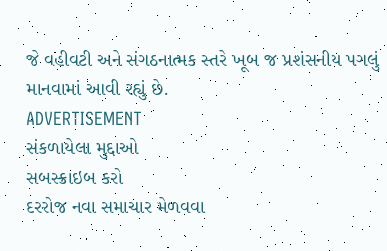જે વહીવટી અને સંગઠનાત્મક સ્તરે ખૂબ જ પ્રશંસનીય પગલું માનવામાં આવી રહ્યું છે.
ADVERTISEMENT
સંકળાયેલા મુદ્દાઓ
સબસ્ક્રાઇબ કરો
દરરોજ નવા સમાચાર મેળવવા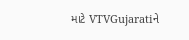માટે VTVGujaratiને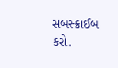સબસ્ક્રાઈબ કરો.